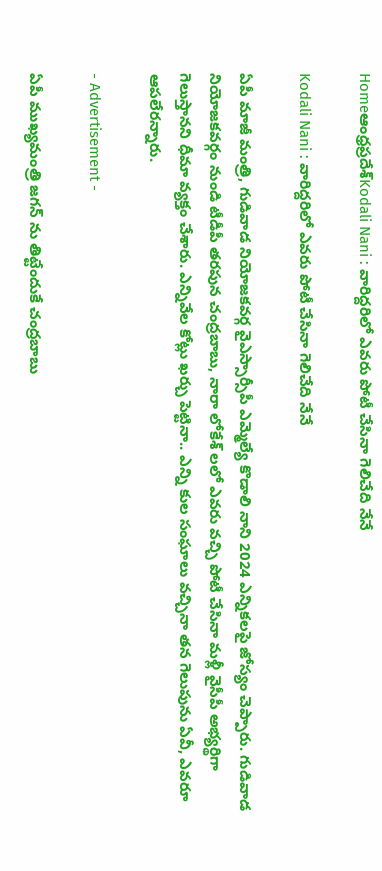Homeఆంధ్రప్రదేశ్Kodali Nani : వారిద్దరిలో ఎవరు పోటీ చేసినా గెలిచేది నేనే

Kodali Nani : వారిద్దరిలో ఎవరు పోటీ చేసినా గెలిచేది నేనే

ఏపీ మాజీ మంత్రి, గుడివాడ నియోజకవర్గ వైఎస్సార్సీపీ ఎమ్మెల్యే కొడాలి నాని 2024 ఎన్నికలపై జోస్యం చెప్పారు. గుడివాడ నియోజకవర్గం నుండి టీడీపీ తరపున చంద్రబాబు, నారా లోకేశ్ లలో ఎవరు వచ్చి పోటీ చేసినా మళ్లీ వైసీపీ అభ్యర్థిగా గెలుస్తానని ధీమా వ్యక్తం చేశారు. ఎన్నివేల కోట్లు ఖర్చు పెట్టినా.. ఎన్ని కుల సంఘాలు వచ్చినా తన గెలుపును ఏవీ, ఎవరూ ఆపలేరన్నారు.

- Advertisement -

ఏపీ ముఖ్యమంత్రి జగన్ ను తిట్టేందుకే చంద్రబాబు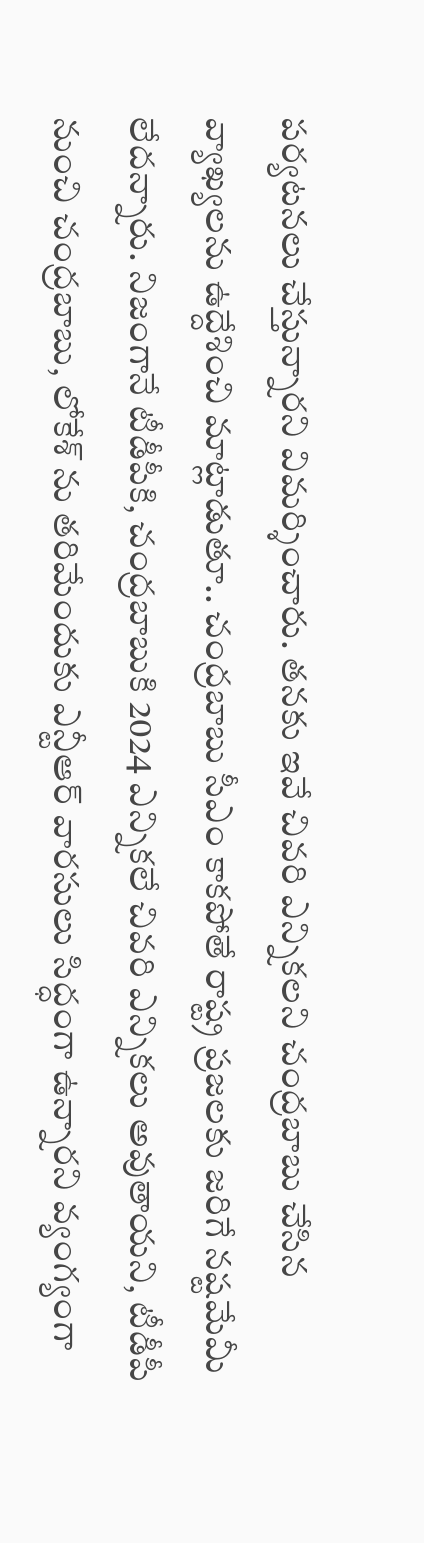పర్యటనలు చేస్తున్నారని విమర్శించారు. తనకు ఇవే చివరి ఎన్నికలని చంద్రబాబు చేసిన వ్యాఖ్యలను ఉద్దేశించి మాట్లాడుతూ.. చంద్రబాబు సీఎం కాకపోతే రాష్ట్ర ప్రజలకు జరిగే నష్టమేమీ లేదన్నారు. నిజంగానే టీడీపీకి, చంద్రబాబుకి 2024 ఎన్నికలే చివరి ఎన్నికలు అవుతాయని, టీడీపీ నుంచి చంద్రబాబు, లోకేశ్ ను తరిమేందుకు ఎన్టీఆర్ వారసులు సిద్ధంగా ఉన్నారని వ్యంగ్యంగా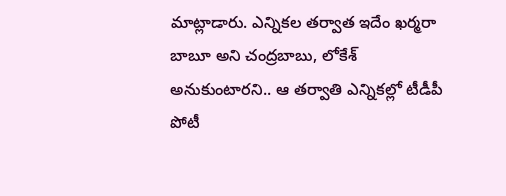మాట్లాడారు. ఎన్నికల తర్వాత ఇదేం ఖర్మరా బాబూ అని చంద్రబాబు, లోకేశ్ అనుకుంటారని.. ఆ తర్వాతి ఎన్నికల్లో టీడీపీ పోటీ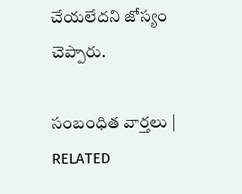చేయలేదని జోస్యం చెప్పారు.

సంబంధిత వార్తలు | RELATED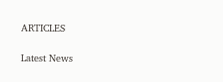ARTICLES

Latest News